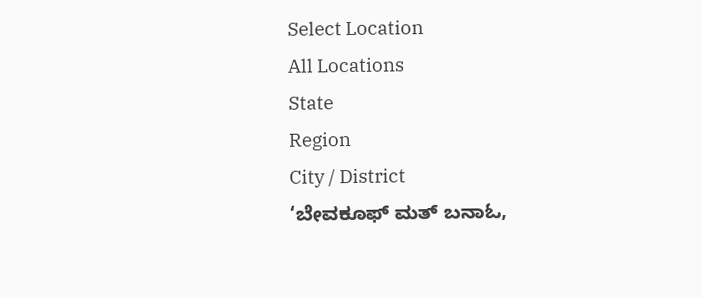Select Location
All Locations
State
Region
City / District
‘ಬೇವಕೂಫ್ ಮತ್ ಬನಾಓ,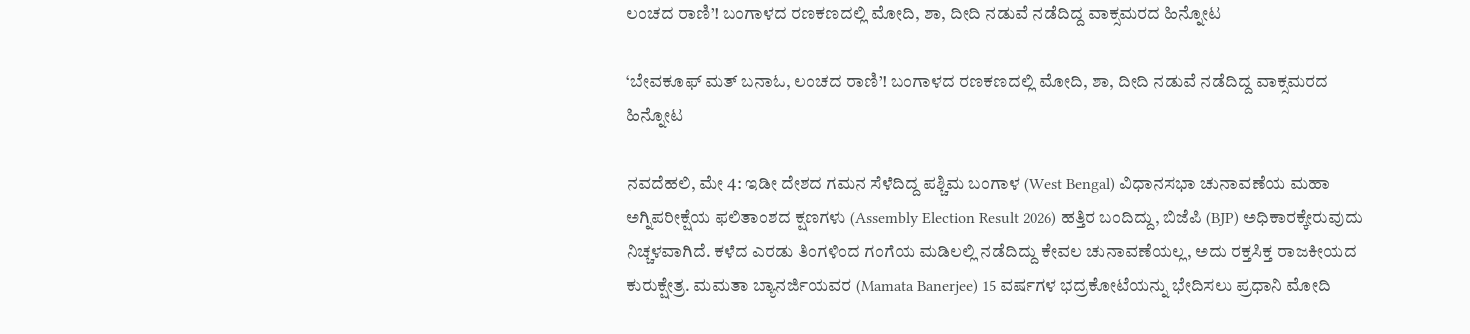ಲಂಚದ ರಾಣಿ’! ಬಂಗಾಳದ ರಣಕಣದಲ್ಲಿ ಮೋದಿ, ಶಾ, ದೀದಿ ನಡುವೆ ನಡೆದಿದ್ದ ವಾಕ್ಸಮರದ ಹಿನ್ನೋಟ

‘ಬೇವಕೂಫ್ ಮತ್ ಬನಾಓ, ಲಂಚದ ರಾಣಿ’! ಬಂಗಾಳದ ರಣಕಣದಲ್ಲಿ ಮೋದಿ, ಶಾ, ದೀದಿ ನಡುವೆ ನಡೆದಿದ್ದ ವಾಕ್ಸಮರದ ಹಿನ್ನೋಟ

ನವದೆಹಲಿ, ಮೇ 4: ಇಡೀ ದೇಶದ ಗಮನ ಸೆಳೆದಿದ್ದ ಪಶ್ಚಿಮ ಬಂಗಾಳ (West Bengal) ವಿಧಾನಸಭಾ ಚುನಾವಣೆಯ ಮಹಾ ಅಗ್ನಿಪರೀಕ್ಷೆಯ ಫಲಿತಾಂಶದ ಕ್ಷಣಗಳು (Assembly Election Result 2026) ಹತ್ತಿರ ಬಂದಿದ್ದು, ಬಿಜೆಪಿ (BJP) ಅಧಿಕಾರಕ್ಕೇರುವುದು ನಿಚ್ಚಳವಾಗಿದೆ. ಕಳೆದ ಎರಡು ತಿಂಗಳಿಂದ ಗಂಗೆಯ ಮಡಿಲಲ್ಲಿ ನಡೆದಿದ್ದು ಕೇವಲ ಚುನಾವಣೆಯಲ್ಲ, ಅದು ರಕ್ತಸಿಕ್ತ ರಾಜಕೀಯದ ಕುರುಕ್ಷೇತ್ರ. ಮಮತಾ ಬ್ಯಾನರ್ಜಿಯವರ (Mamata Banerjee) 15 ವರ್ಷಗಳ ಭದ್ರಕೋಟೆಯನ್ನು ಭೇದಿಸಲು ಪ್ರಧಾನಿ ಮೋದಿ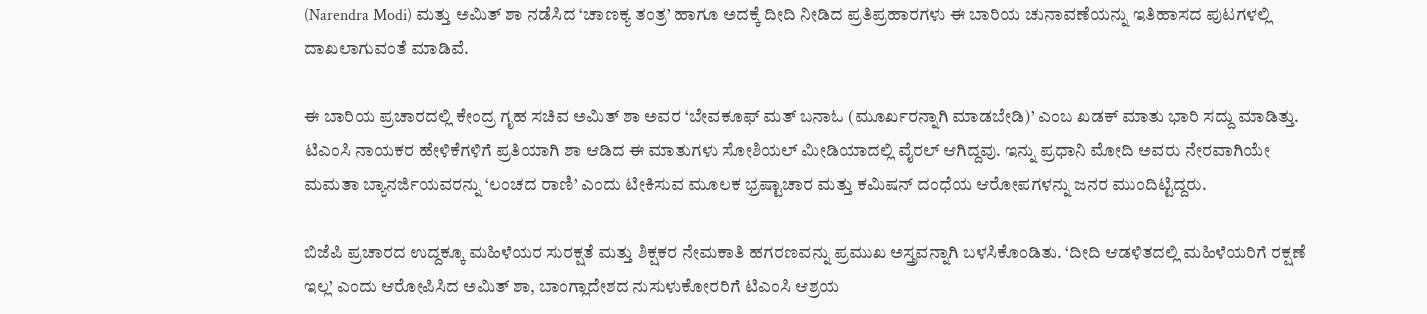(Narendra Modi) ಮತ್ತು ಅಮಿತ್ ಶಾ ನಡೆಸಿದ ‘ಚಾಣಕ್ಯ ತಂತ್ರ’ ಹಾಗೂ ಅದಕ್ಕೆ ದೀದಿ ನೀಡಿದ ಪ್ರತಿಪ್ರಹಾರಗಳು ಈ ಬಾರಿಯ ಚುನಾವಣೆಯನ್ನು ಇತಿಹಾಸದ ಪುಟಗಳಲ್ಲಿ ದಾಖಲಾಗುವಂತೆ ಮಾಡಿವೆ.

ಈ ಬಾರಿಯ ಪ್ರಚಾರದಲ್ಲಿ ಕೇಂದ್ರ ಗೃಹ ಸಚಿವ ಅಮಿತ್ ಶಾ ಅವರ ‘ಬೇವಕೂಫ್ ಮತ್ ಬನಾಓ (ಮೂರ್ಖರನ್ನಾಗಿ ಮಾಡಬೇಡಿ)’ ಎಂಬ ಖಡಕ್ ಮಾತು ಭಾರಿ ಸದ್ದು ಮಾಡಿತ್ತು. ಟಿಎಂಸಿ ನಾಯಕರ ಹೇಳಿಕೆಗಳಿಗೆ ಪ್ರತಿಯಾಗಿ ಶಾ ಆಡಿದ ಈ ಮಾತುಗಳು ಸೋಶಿಯಲ್ ಮೀಡಿಯಾದಲ್ಲಿ ವೈರಲ್ ಆಗಿದ್ದವು. ಇನ್ನು ಪ್ರಧಾನಿ ಮೋದಿ ಅವರು ನೇರವಾಗಿಯೇ ಮಮತಾ ಬ್ಯಾನರ್ಜಿಯವರನ್ನು ‘ಲಂಚದ ರಾಣಿ’ ಎಂದು ಟೀಕಿಸುವ ಮೂಲಕ ಭ್ರಷ್ಟಾಚಾರ ಮತ್ತು ಕಮಿಷನ್ ದಂಧೆಯ ಆರೋಪಗಳನ್ನು ಜನರ ಮುಂದಿಟ್ಟಿದ್ದರು.

ಬಿಜೆಪಿ ಪ್ರಚಾರದ ಉದ್ದಕ್ಕೂ ಮಹಿಳೆಯರ ಸುರಕ್ಷತೆ ಮತ್ತು ಶಿಕ್ಷಕರ ನೇಮಕಾತಿ ಹಗರಣವನ್ನು ಪ್ರಮುಖ ಅಸ್ತ್ರವನ್ನಾಗಿ ಬಳಸಿಕೊಂಡಿತು. ‘ದೀದಿ ಆಡಳಿತದಲ್ಲಿ ಮಹಿಳೆಯರಿಗೆ ರಕ್ಷಣೆ ಇಲ್ಲ’ ಎಂದು ಆರೋಪಿಸಿದ ಅಮಿತ್ ಶಾ, ಬಾಂಗ್ಲಾದೇಶದ ನುಸುಳುಕೋರರಿಗೆ ಟಿಎಂಸಿ ಆಶ್ರಯ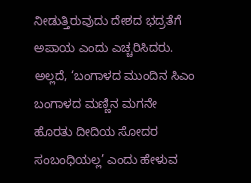ನೀಡುತ್ತಿರುವುದು ದೇಶದ ಭದ್ರತೆಗೆ ಅಪಾಯ ಎಂದು ಎಚ್ಚರಿಸಿದರು. ಅಲ್ಲದೆ, ‘ಬಂಗಾಳದ ಮುಂದಿನ ಸಿಎಂ ಬಂಗಾಳದ ಮಣ್ಣಿನ ಮಗನೇ ಹೊರತು ದೀದಿಯ ಸೋದರ ಸಂಬಂಧಿಯಲ್ಲ’ ಎಂದು ಹೇಳುವ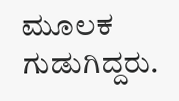ಮೂಲಕ ಗುಡುಗಿದ್ದರು.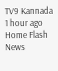TV9 Kannada 1 hour ago
Home Flash News